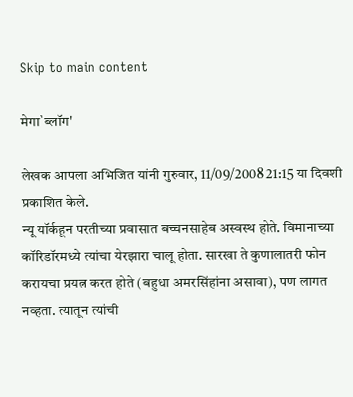Skip to main content

मेगा`ब्लॉग'

लेखक आपला अभिजित यांनी गुरुवार, 11/09/2008 21:15 या दिवशी प्रकाशित केले.
न्यू यॉर्कहून परतीच्या प्रवासात बच्चनसाहेब अस्वस्थ होते. विमानाच्या कॉरिडॉरमध्ये त्यांचा येरझारा चालू होता. सारखा ते कुणालातरी फोन करायचा प्रयत्न करत होते (बहुधा अमरसिंहांना असावा), पण लागत नव्हता. त्यातून त्यांची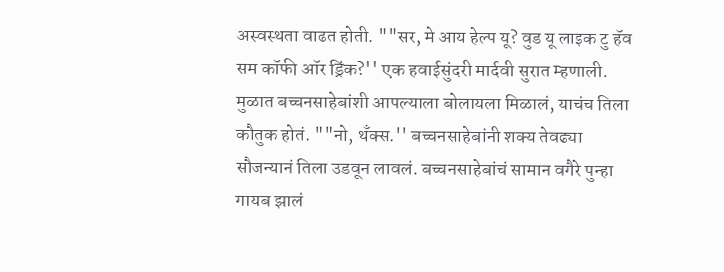अस्वस्थता वाढत होती. ""सर, मे आय हेल्प यू? वुड यू लाइक टु हॅव सम कॉफी ऑर ड्रिंक?'' एक हवाईसुंदरी मार्दवी सुरात म्हणाली. मुळात बच्चनसाहेबांशी आपल्याला बोलायला मिळालं, याचंच तिला कौतुक होतं. ""नो, थॅंक्‍स.'' बच्चनसाहेबांनी शक्‍य तेवढ्या सौजन्यानं तिला उडवून लावलं. बच्चनसाहेबांचं सामान वगैरे पुन्हा गायब झालं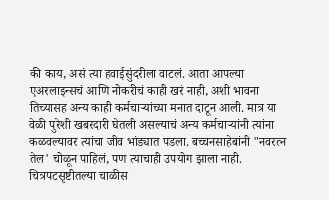की काय, असं त्या हवाईसुंदरीला वाटलं. आता आपल्या एअरलाइन्सचं आणि नोकरीचं काही खरं नाही, अशी भावना तिच्यासह अन्य काही कर्मचाऱ्यांच्या मनात दाटून आली. मात्र या वेळी पुरेशी खबरदारी घेतली असल्याचं अन्य कर्मचाऱ्यांनी त्यांना कळवल्यावर त्यांचा जीव भांड्यात पडला. बच्चनसाहेबांनी "नवरत्न तेल' चोळून पाहिलं, पण त्याचाही उपयोग झाला नाही. चित्रपटसृष्टीतल्या चाळीस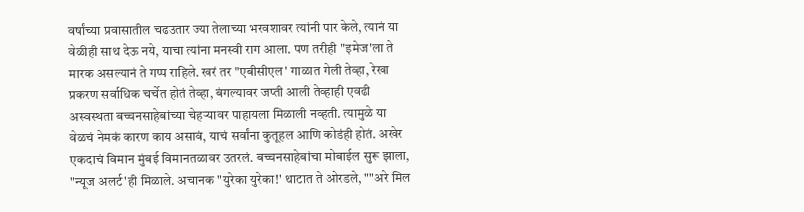वर्षांच्या प्रवासातील चढउतार ज्या तेलाच्या भरवशावर त्यांनी पार केले, त्यानं या वेळीही साथ देऊ नये, याचा त्यांना मनस्वी राग आला. पण तरीही "इमेज'ला ते मारक असल्यानं ते गप्प राहिले. खरं तर "एबीसीएल' गाळात गेली तेव्हा, रेखा प्रकरण सर्वाधिक चर्चेत होतं तेव्हा, बंगल्यावर जप्ती आली तेव्हाही एवढी अस्वस्थता बच्चनसाहेबांच्या चेहऱ्यावर पाहायला मिळाली नव्हती. त्यामुळे या वेळचं नेमकं कारण काय असावं, याचं सर्वांना कुतूहल आणि कोडंही होतं. अखेर एकदाचं विमान मुंबई विमानतळावर उतरलं. बच्चनसाहेबांचा मोबाईल सुरू झाला, "न्यूज अलर्ट'ही मिळाले. अचानक "युरेका युरेका!' थाटात ते ओरडले, ""अरे मिल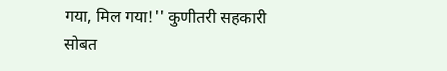गया, मिल गया!'' कुणीतरी सहकारी सोबत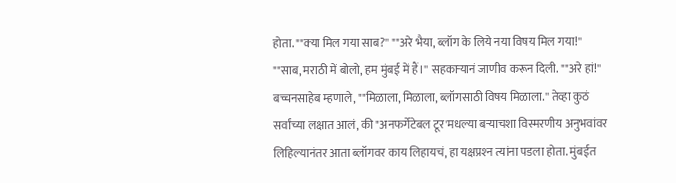होता. ""क्‍या मिल गया साब?'' ""अरे भैया, ब्लॉग के लिये नया विषय मिल गया!'' ""साब, मराठी में बोलो, हम मुंबई में हैं।'' सहकाऱ्यानं जाणीव करून दिली. ""अरे हां!'' बच्चनसाहेब म्हणाले, ""मिळाला, मिळाला, ब्लॉगसाठी विषय मिळाला.'' तेव्हा कुठं सर्वांच्या लक्षात आलं, की "अनफर्गेटेबल टूर'मधल्या बऱ्याचशा विस्मरणीय अनुभवांवर लिहिल्यानंतर आता ब्लॉगवर काय लिहायचं, हा यक्षप्रश्‍न त्यांना पडला होता. मुंबईत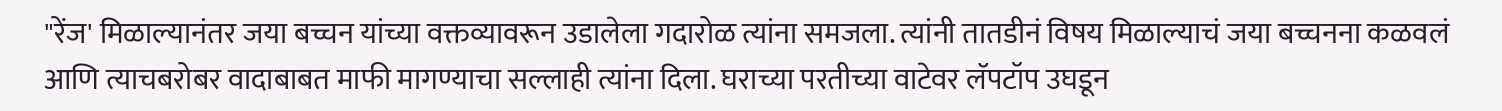"रेंज' मिळाल्यानंतर जया बच्चन यांच्या वक्तव्यावरून उडालेला गदारोळ त्यांना समजला. त्यांनी तातडीनं विषय मिळाल्याचं जया बच्चनना कळवलं आणि त्याचबरोबर वादाबाबत माफी मागण्याचा सल्लाही त्यांना दिला. घराच्या परतीच्या वाटेवर लॅपटॉप उघडून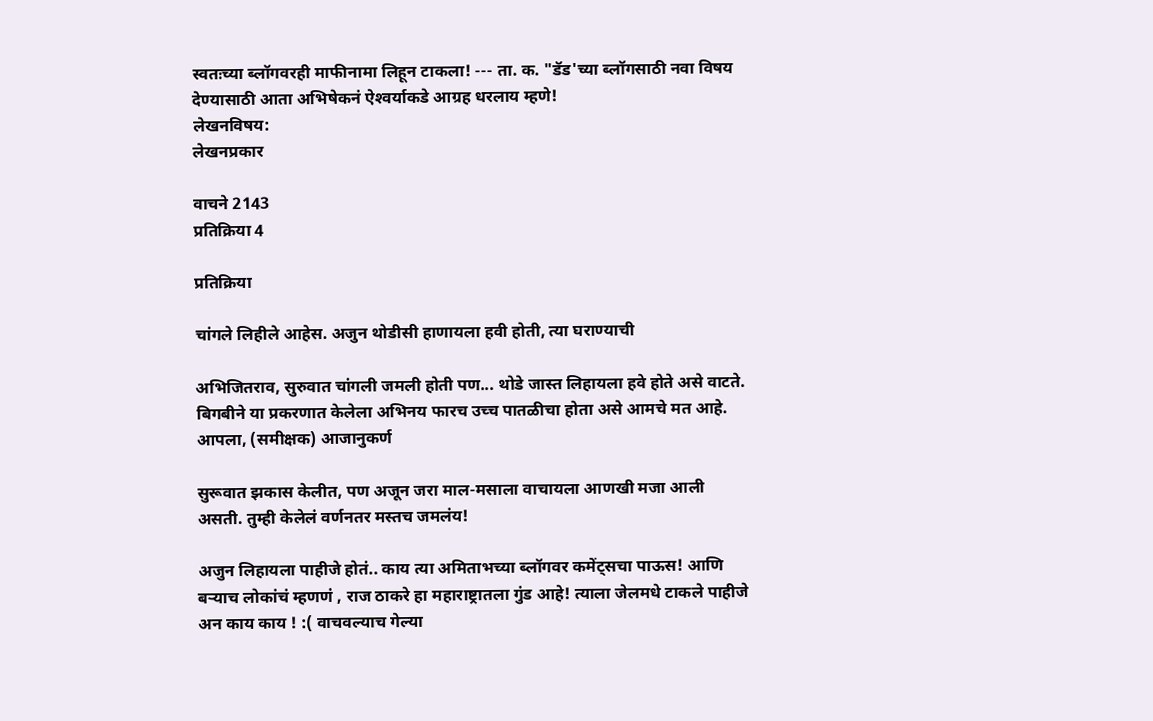स्वतःच्या ब्लॉगवरही माफीनामा लिहून टाकला! --- ता. क. "डॅड'च्या ब्लॉगसाठी नवा विषय देण्यासाठी आता अभिषेकनं ऐश्‍वर्याकडे आग्रह धरलाय म्हणे!
लेखनविषय:
लेखनप्रकार

वाचने 2143
प्रतिक्रिया 4

प्रतिक्रिया

चांगले लिहीले आहेस. अजुन थोडीसी हाणायला हवी होती, त्या घराण्याची

अभिजितराव, सुरुवात चांगली जमली होती पण... थोडे जास्त लिहायला हवे होते असे वाटते. बिगबीने या प्रकरणात केलेला अभिनय फारच उच्च पातळीचा होता असे आमचे मत आहे. आपला, (समीक्षक) आजानुकर्ण

सुरूवात झकास केलीत, पण अजून जरा माल-मसाला वाचायला आणखी मजा आली असती. तुम्ही केलेलं वर्णनतर मस्तच जमलंय!

अजुन लिहायला पाहीजे होतं.. काय त्या अमिताभच्या ब्लॉगवर कमेंट्सचा पाऊस! आणि बर्‍याच लोकांचं म्हणणं , राज ठाकरे हा महाराष्ट्रातला गुंड आहे! त्याला जेलमधे टाकले पाहीजे अन काय काय ! :( वाचवल्याच गेल्या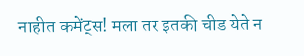नाहीत कमेंट्स! मला तर इतकी चीड येते न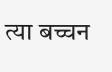त्या बच्चन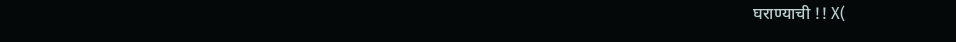घराण्याची !! X(